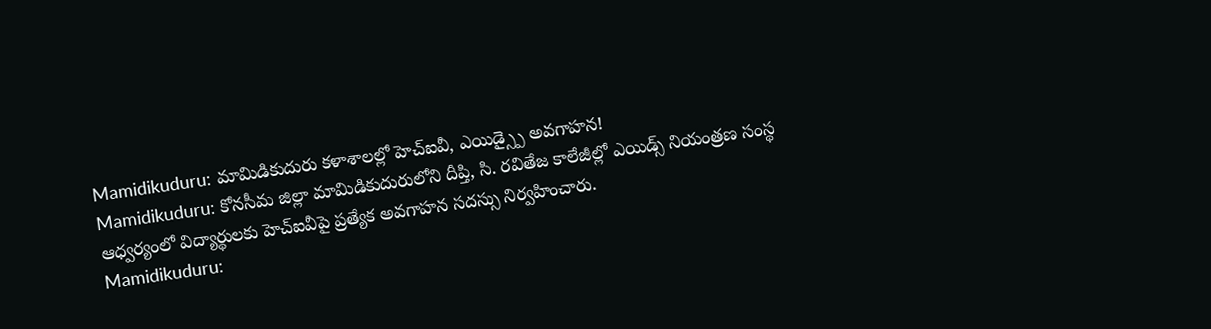Mamidikuduru: మామిడికుదురు కళాశాలల్లో హెచ్ఐవీ, ఎయిడ్స్పై అవగాహన!
Mamidikuduru: కోనసీమ జిల్లా మామిడికుదురులోని దీప్తి, సి. రవితేజ కాలేజీల్లో ఎయిడ్స్ నియంత్రణ సంస్థ ఆధ్వర్యంలో విద్యార్థులకు హెచ్ఐవీపై ప్రత్యేక అవగాహన సదస్సు నిర్వహించారు.
Mamidikuduru: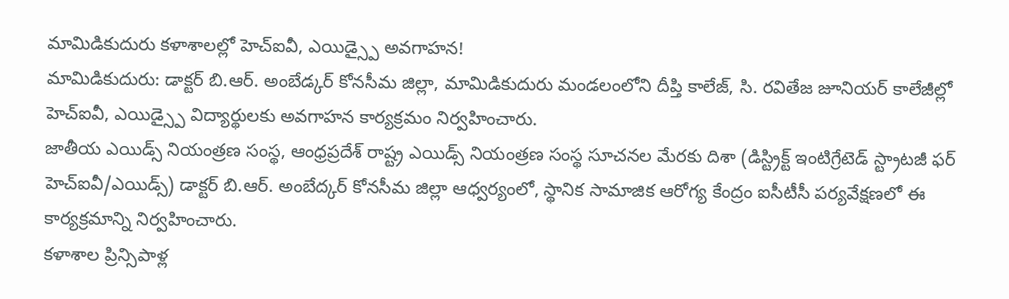మామిడికుదురు కళాశాలల్లో హెచ్ఐవీ, ఎయిడ్స్పై అవగాహన!
మామిడికుదురు: డాక్టర్ బి.ఆర్. అంబేడ్కర్ కోనసీమ జిల్లా, మామిడికుదురు మండలంలోని దీప్తి కాలేజ్, సి. రవితేజ జూనియర్ కాలేజీల్లో హెచ్ఐవీ, ఎయిడ్స్పై విద్యార్థులకు అవగాహన కార్యక్రమం నిర్వహించారు.
జాతీయ ఎయిడ్స్ నియంత్రణ సంస్థ, ఆంధ్రప్రదేశ్ రాష్ట్ర ఎయిడ్స్ నియంత్రణ సంస్థ సూచనల మేరకు దిశా (డిస్ట్రిక్ట్ ఇంటిగ్రేటెడ్ స్ట్రాటజీ ఫర్ హెచ్ఐవీ/ఎయిడ్స్) డాక్టర్ బి.ఆర్. అంబేద్కర్ కోనసీమ జిల్లా ఆధ్వర్యంలో, స్థానిక సామాజిక ఆరోగ్య కేంద్రం ఐసీటీసీ పర్యవేక్షణలో ఈ కార్యక్రమాన్ని నిర్వహించారు.
కళాశాల ప్రిన్సిపాళ్ల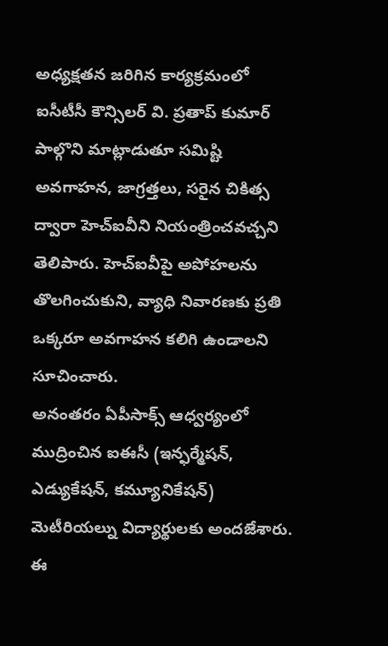అధ్యక్షతన జరిగిన కార్యక్రమంలో ఐసీటీసీ కౌన్సిలర్ వి. ప్రతాప్ కుమార్ పాల్గొని మాట్లాడుతూ సమిష్టి అవగాహన, జాగ్రత్తలు, సరైన చికిత్స ద్వారా హెచ్ఐవీని నియంత్రించవచ్చని తెలిపారు. హెచ్ఐవీపై అపోహలను తొలగించుకుని, వ్యాధి నివారణకు ప్రతి ఒక్కరూ అవగాహన కలిగి ఉండాలని సూచించారు.
అనంతరం ఏపీసాక్స్ ఆధ్వర్యంలో ముద్రించిన ఐఈసీ (ఇన్ఫర్మేషన్, ఎడ్యుకేషన్, కమ్యూనికేషన్) మెటీరియల్ను విద్యార్థులకు అందజేశారు. ఈ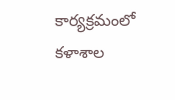కార్యక్రమంలో కళాశాల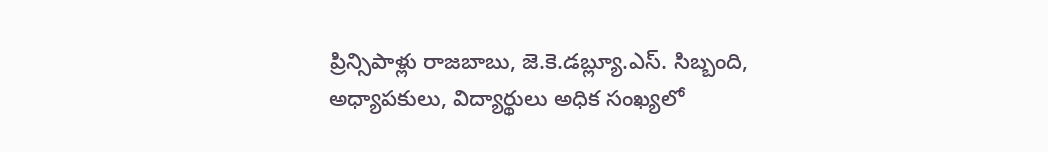ప్రిన్సిపాళ్లు రాజబాబు, జె.కె.డబ్ల్యూ.ఎస్. సిబ్బంది, అధ్యాపకులు, విద్యార్థులు అధిక సంఖ్యలో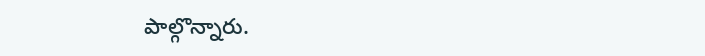పాల్గొన్నారు.